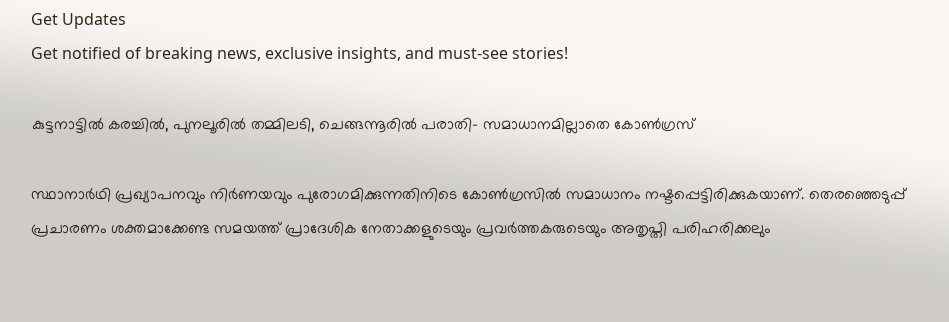Get Updates
Get notified of breaking news, exclusive insights, and must-see stories!

കുട്ടനാട്ടിൽ കരച്ചിൽ, പുനലൂരിൽ തമ്മിലടി, ചെങ്ങന്നൂരിൽ പരാതി- സമാധാനമില്ലാതെ കോൺഗ്രസ്

സ്ഥാനാർഥി പ്രഖ്യാപനവും നിർണയവും പുരോഗമിക്കുന്നതിനിടെ കോൺഗ്രസിൽ സമാധാനം നഷ്ടപ്പെട്ടിരിക്കുകയാണ്. തെരഞ്ഞെടുപ്പ് പ്രചാരണം ശക്തമാക്കേണ്ട സമയത്ത് പ്രാദേശിക നേതാക്കളുടെയും പ്രവർത്തകരുടെയും അതൃപ്തി പരിഹരിക്കലും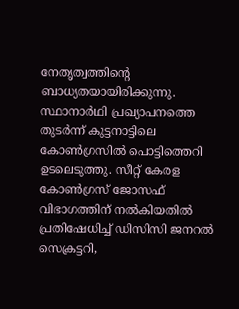നേതൃത്വത്തിന്റെ ബാധ്യതയായിരിക്കുന്നു. സ്ഥാനാർഥി പ്രഖ്യാപനത്തെ തുടർന്ന് കുട്ടനാട്ടിലെ കോൺഗ്രസിൽ പൊട്ടിത്തെറി ഉടലെടുത്തു. സീറ്റ് കേരള കോൺഗ്രസ് ജോസഫ് വിഭാഗത്തിന് നൽകിയതിൽ പ്രതിഷേധിച്ച് ഡിസിസി ജനറൽ സെക്രട്ടറി,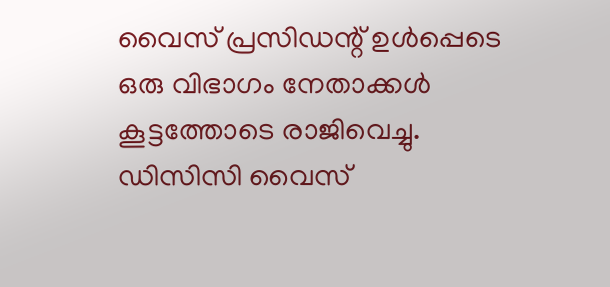വൈസ് പ്രസിഡന്റ്‌ ഉൾപ്പെടെ ഒരു വിഭാഗം നേതാക്കൾ കൂട്ടത്തോടെ രാജിവെച്ചു. ഡിസിസി വൈസ്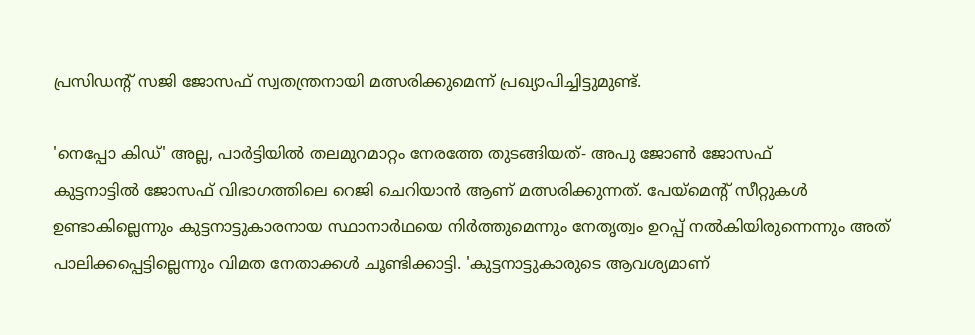പ്രസിഡന്റ്‌ സജി ജോസഫ് സ്വതന്ത്രനായി മത്സരിക്കുമെന്ന് പ്രഖ്യാപിച്ചിട്ടുമുണ്ട്.

'നെപ്പോ കിഡ്' അല്ല, പാർട്ടിയിൽ തലമുറമാറ്റം നേരത്തേ തുടങ്ങിയത്- അപു ജോൺ ജോസഫ്
കുട്ടനാട്ടിൽ ജോസഫ് വിഭാഗത്തിലെ റെജി ചെറിയാൻ ആണ് മത്സരിക്കുന്നത്. പേയ്മെന്റ് സീറ്റുകൾ ഉണ്ടാകില്ലെന്നും കുട്ടനാട്ടുകാരനായ സ്ഥാനാർഥയെ നിർത്തുമെന്നും നേതൃത്വം ഉറപ്പ് നൽകിയിരുന്നെന്നും അത് പാലിക്കപ്പെട്ടില്ലെന്നും വിമത നേതാക്കൾ ചൂണ്ടിക്കാട്ടി. 'കുട്ടനാട്ടുകാരുടെ ആവശ്യമാണ്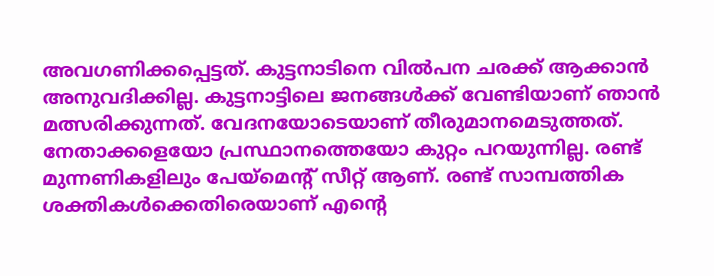അവഗണിക്കപ്പെട്ടത്. കുട്ടനാടിനെ വിൽപന ചരക്ക് ആക്കാൻ അനുവദിക്കില്ല. കുട്ടനാട്ടിലെ ജനങ്ങൾക്ക് വേണ്ടിയാണ് ഞാൻ മത്സരിക്കുന്നത്. വേദനയോടെയാണ് തീരുമാനമെടുത്തത്. നേതാക്കളെയോ പ്രസ്ഥാനത്തെയോ കുറ്റം പറയുന്നില്ല. രണ്ട് മുന്നണികളിലും പേയ്മെന്റ് സീറ്റ് ആണ്. രണ്ട് സാമ്പത്തിക ശക്തികൾക്കെതിരെയാണ് എന്റെ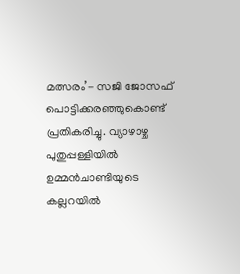മത്സരം’- സജി ജോസഫ് പൊട്ടിക്കരഞ്ഞുകൊണ്ട് പ്രതികരിച്ചു. വ്യാഴാഴ്ച പുതുപ്പള്ളിയിൽ ഉമ്മൻ‌ചാണ്ടിയുടെ കല്ലറയിൽ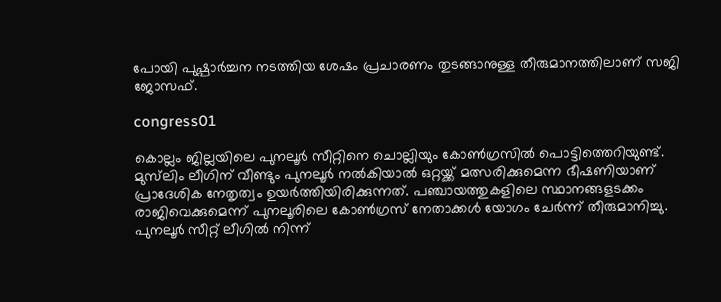പോയി പുഷ്പാർച്ചന നടത്തിയ ശേഷം പ്രചാരണം തുടങ്ങാനുള്ള തീരുമാനത്തിലാണ് സജി ജോസഫ്.

congress01

കൊല്ലം ജില്ലയിലെ പുനലൂർ സീറ്റിനെ ചൊല്ലിയും കോൺഗ്രസിൽ പൊട്ടിത്തെറിയുണ്ട്. മുസ്‍ലിം ലീഗിന് വീണ്ടും പുനലൂർ നൽകിയാൽ ഒറ്റയ്ക്ക് മത്സരിക്കുമെന്ന ഭീഷണിയാണ് പ്രാദേശിക നേതൃത്വം ഉയർത്തിയിരിക്കുന്നത്. പഞ്ചായത്തുകളിലെ സ്ഥാനങ്ങളടക്കം രാജിവെക്കുമെന്ന് പുനലൂരിലെ കോൺഗ്രസ് നേതാക്കൾ യോഗം ചേർന്ന് തീരുമാനിച്ചു. പുനലൂർ സീറ്റ് ലീഗിൽ നിന്ന്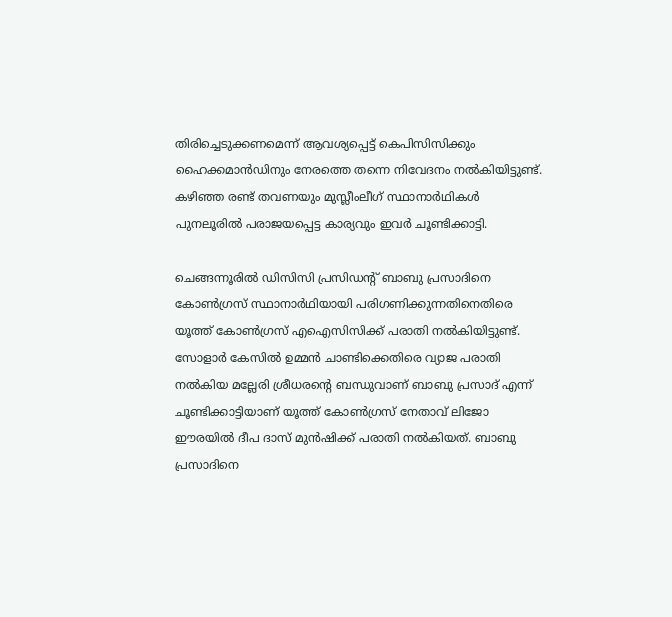തിരിച്ചെടുക്കണമെന്ന് ആവശ്യപ്പെട്ട് കെപിസിസിക്കും ഹൈക്കമാൻഡിനും നേരത്തെ തന്നെ നിവേദനം നൽകിയിട്ടുണ്ട്. കഴിഞ്ഞ രണ്ട് തവണയും മുസ്ലീംലീഗ് സ്ഥാനാർഥികൾ പുനലൂരിൽ പരാജയപ്പെട്ട കാര്യവും ഇവർ ചൂണ്ടിക്കാട്ടി.

ചെങ്ങന്നൂരിൽ ഡിസിസി പ്രസിഡന്റ് ബാബു പ്രസാദിനെ കോൺഗ്രസ് സ്ഥാനാർഥിയായി പരിഗണിക്കുന്നതിനെതിരെ യൂത്ത് കോൺഗ്രസ് എഐസിസിക്ക് പരാതി നൽകിയിട്ടുണ്ട്. സോളാർ കേസിൽ ഉമ്മൻ ചാണ്ടിക്കെതിരെ വ്യാജ പരാതി നൽകിയ മല്ലേരി ശ്രീധരന്റെ ബന്ധുവാണ് ബാബു പ്രസാദ് എന്ന് ചൂണ്ടിക്കാട്ടിയാണ് യൂത്ത് കോൺഗ്രസ്‌ നേതാവ് ലിജോ ഈരയിൽ ദീപ ദാസ് മുൻഷിക്ക് പരാതി നൽകിയത്. ബാബു പ്രസാദിനെ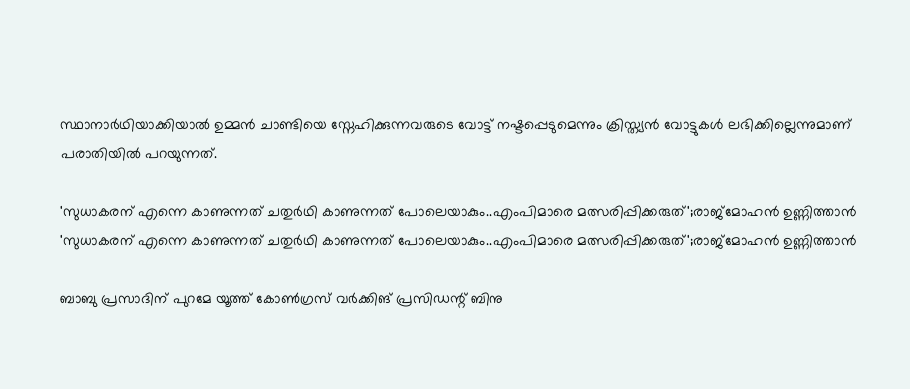സ്ഥാനാർഥിയാക്കിയാല്‍ ഉമ്മൻ ചാണ്ടിയെ സ്നേഹിക്കുന്നവരുടെ വോട്ട് നഷ്ടപ്പെടുമെന്നും ക്രിസ്ത്യൻ വോട്ടുകൾ ലഭിക്കില്ലെന്നുമാണ് പരാതിയില്‍ പറയുന്നത്.

'സുധാകരന് എന്നെ കാണുന്നത് ചതുര്‍ഥി കാണുന്നത് പോലെയാകും..എംപിമാരെ മത്സരിപ്പിക്കരുത്';രാജ്മോഹൻ ഉണ്ണിത്താൻ
'സുധാകരന് എന്നെ കാണുന്നത് ചതുര്‍ഥി കാണുന്നത് പോലെയാകും..എംപിമാരെ മത്സരിപ്പിക്കരുത്';രാജ്മോഹൻ ഉണ്ണിത്താൻ

ബാബു പ്രസാദിന് പുറമേ യൂത്ത് കോൺഗ്രസ്‌ വർക്കിങ് പ്രസിഡന്റ്‌ ബിനു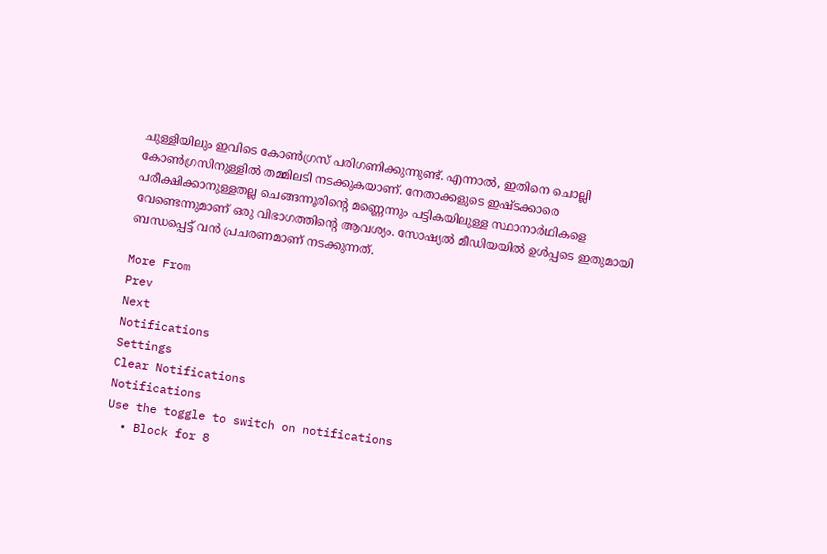ചുള്ളിയിലും ഇവിടെ കോൺഗ്രസ് പരിഗണിക്കുന്നുണ്ട്. എന്നാൽ, ഇതിനെ ചൊല്ലി കോൺഗ്രസിനുള്ളിൽ തമ്മിലടി നടക്കുകയാണ്. നേതാക്കളുടെ ഇഷ്ടക്കാരെ പരീക്ഷിക്കാനുള്ളതല്ല ചെങ്ങന്നൂരിന്റെ മണ്ണെന്നും പട്ടികയിലുള്ള സ്ഥാനാർഥികളെ വേണ്ടെന്നുമാണ് ഒരു വിഭാഗത്തിന്റെ ആവശ്യം. സോഷ്യൽ മീഡിയയിൽ ഉൾപ്പടെ ഇതുമായി ബന്ധപ്പെട്ട് വൻ പ്രചരണമാണ് നടക്കുന്നത്.

More From
Prev
Next
Notifications
Settings
Clear Notifications
Notifications
Use the toggle to switch on notifications
  • Block for 8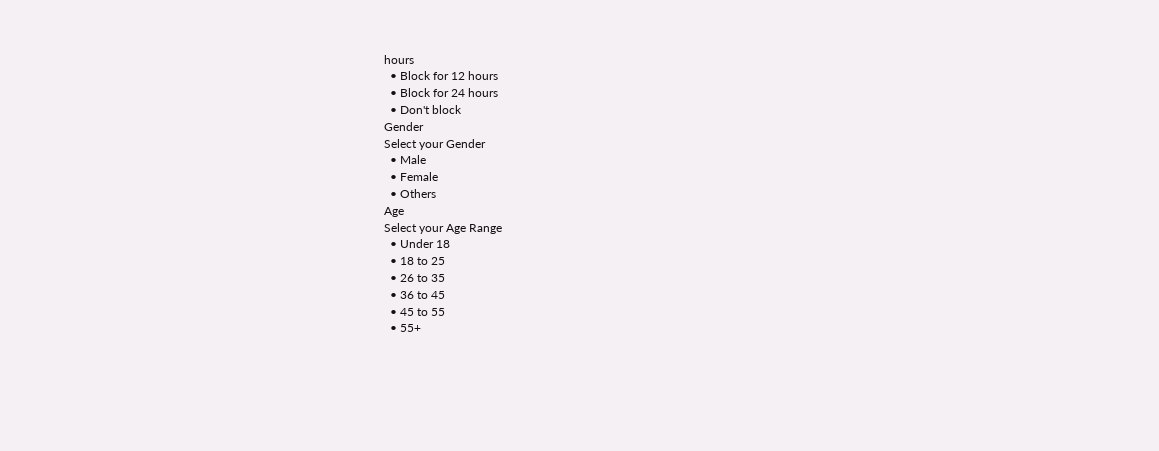hours
  • Block for 12 hours
  • Block for 24 hours
  • Don't block
Gender
Select your Gender
  • Male
  • Female
  • Others
Age
Select your Age Range
  • Under 18
  • 18 to 25
  • 26 to 35
  • 36 to 45
  • 45 to 55
  • 55+